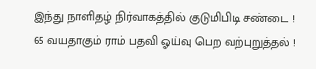இந்து நாளிதழ் நிர்வாகத்தில் குடுமிபிடி சண்டை !
65 வயதாகும் ராம் பதவி ஓய்வு பெற வற்புறுத்தல் !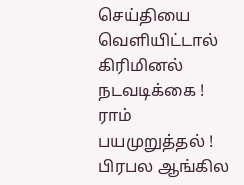செய்தியை வெளியிட்டால் கிரிமினல் நடவடிக்கை !
ராம் பயமுறுத்தல் !
பிரபல ஆங்கில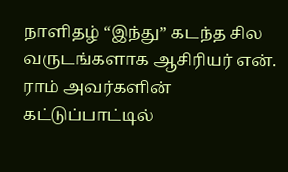நாளிதழ் “இந்து” கடந்த சில
வருடங்களாக ஆசிரியர் என். ராம் அவர்களின்
கட்டுப்பாட்டில்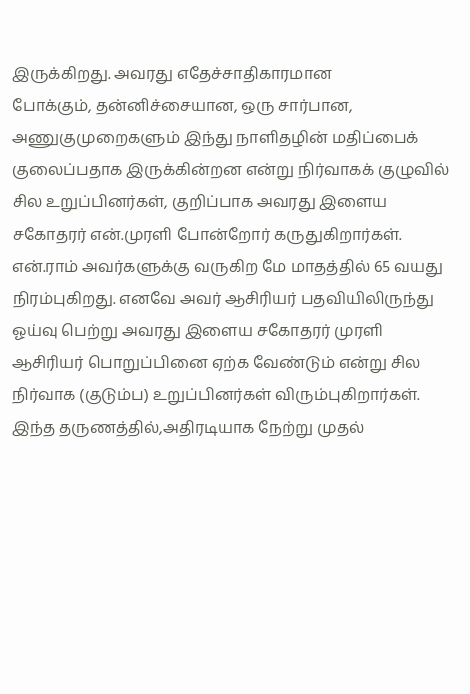இருக்கிறது. அவரது எதேச்சாதிகாரமான
போக்கும், தன்னிச்சையான, ஒரு சார்பான,
அணுகுமுறைகளும் இந்து நாளிதழின் மதிப்பைக்
குலைப்பதாக இருக்கின்றன என்று நிர்வாகக் குழுவில்
சில உறுப்பினர்கள், குறிப்பாக அவரது இளைய
சகோதரர் என்.முரளி போன்றோர் கருதுகிறார்கள்.
என்.ராம் அவர்களுக்கு வருகிற மே மாதத்தில் 65 வயது
நிரம்புகிறது. எனவே அவர் ஆசிரியர் பதவியிலிருந்து
ஓய்வு பெற்று அவரது இளைய சகோதரர் முரளி
ஆசிரியர் பொறுப்பினை ஏற்க வேண்டும் என்று சில
நிர்வாக (குடும்ப) உறுப்பினர்கள் விரும்புகிறார்கள்.
இந்த தருணத்தில்,அதிரடியாக நேற்று முதல்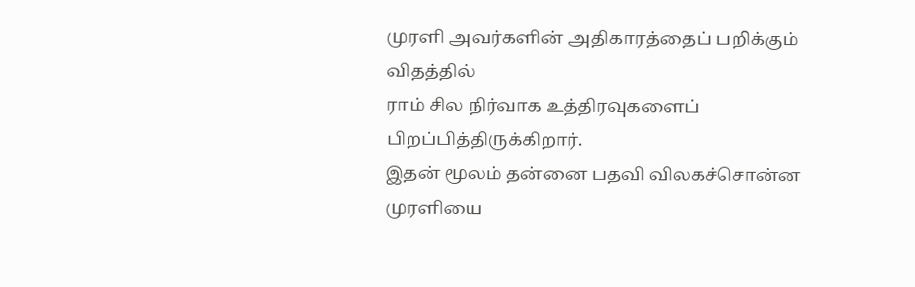முரளி அவர்களின் அதிகாரத்தைப் பறிக்கும் விதத்தில்
ராம் சில நிர்வாக உத்திரவுகளைப் பிறப்பித்திருக்கிறார்.
இதன் மூலம் தன்னை பதவி விலகச்சொன்ன முரளியை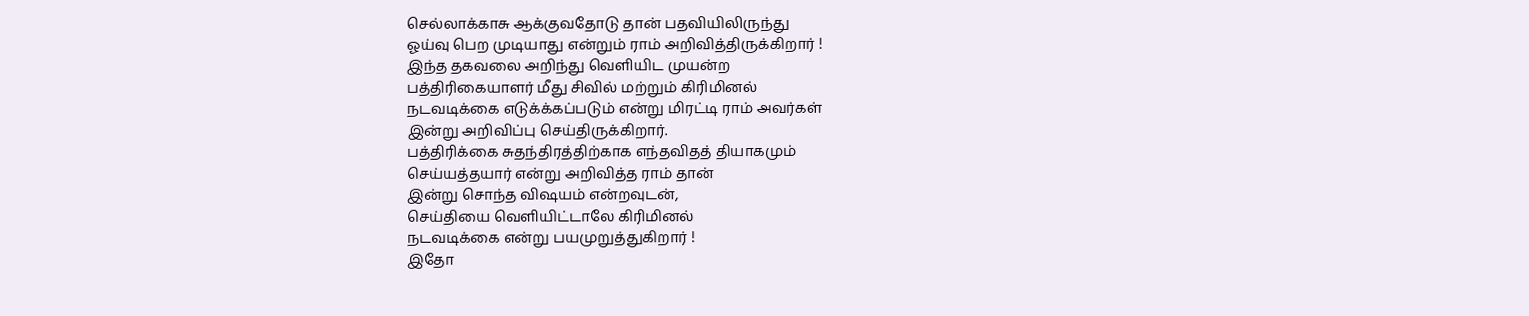செல்லாக்காசு ஆக்குவதோடு தான் பதவியிலிருந்து
ஓய்வு பெற முடியாது என்றும் ராம் அறிவித்திருக்கிறார் !
இந்த தகவலை அறிந்து வெளியிட முயன்ற
பத்திரிகையாளர் மீது சிவில் மற்றும் கிரிமினல்
நடவடிக்கை எடுக்க்கப்படும் என்று மிரட்டி ராம் அவர்கள்
இன்று அறிவிப்பு செய்திருக்கிறார்.
பத்திரிக்கை சுதந்திரத்திற்காக எந்தவிதத் தியாகமும்
செய்யத்தயார் என்று அறிவித்த ராம் தான்
இன்று சொந்த விஷயம் என்றவுடன்,
செய்தியை வெளியிட்டாலே கிரிமினல்
நடவடிக்கை என்று பயமுறுத்துகிறார் !
இதோ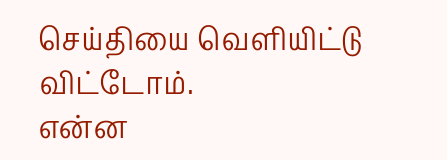செய்தியை வெளியிட்டு விட்டோம்.
என்ன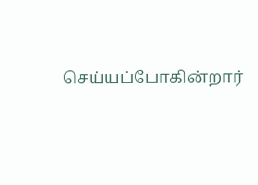செய்யப்போகின்றார்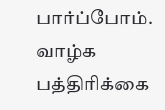பார்ப்போம்.
வாழ்க பத்திரிக்கை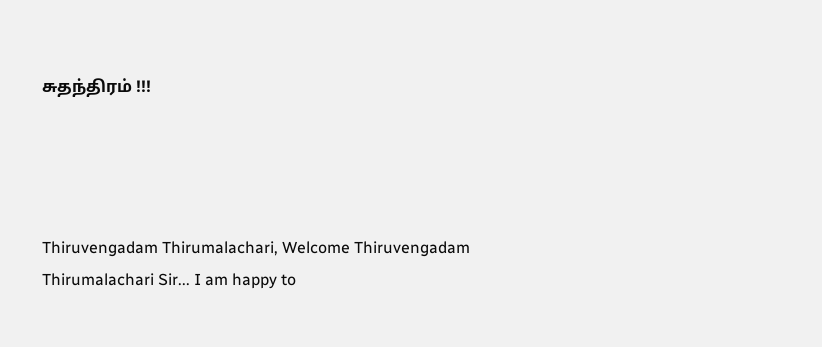சுதந்திரம் !!!




Thiruvengadam Thirumalachari, Welcome Thiruvengadam Thirumalachari Sir... I am happy to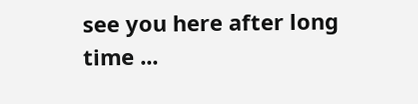see you here after long time ...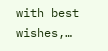with best wishes,…